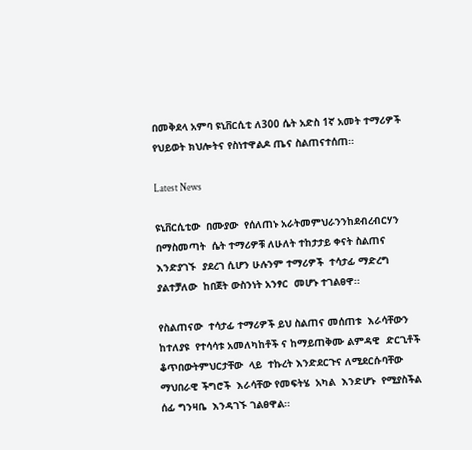በመቅደላ አምባ ዩኒቨርሲቲ ለ300 ሴት አድስ 1ኛ አመት ተማሪዎች የህይወት ክህሎትና የስነተዋልዶ ጤና ስልጠናተሰጠ፡፡

Latest News

ዩኒቨርሲቲው  በሙያው  የሰለጠኑ አራትመምህራንንከደብረብርሃን በማስመጣት  ሴት ተማሪዎቹ ለሁለት ተከታታይ ቀናት ስልጠና እንድያገኙ  ያደረገ ሲሆን ሁሉንም ተማሪዎች  ተሳታፊ ማድረግ ያልተቻለው  ከበጀት ውስንነት አንፃር  መሆኑ ተገልፀዋ፡፡

የስልጠናው  ተሳታፊ ተማሪዎች ይህ ስልጠና መሰጠቱ  እራሳቸውን ከተለያዩ  የተሳሳቱ አመለካከቶች ና ከማይጠቅሙ ልምዳዊ  ድርጊቶች ቆጥበውትምህርታቸው  ላይ  ተኩረት እንድደርጉና ለሚደርሱባቸው  ማህበራዊ ችግሮች  እራሳቸው የመፍትሄ  አካል  እንድሆኑ  የሚያስችል  ሰፊ ግንዛቤ  እንዳገኙ ገልፀዋል፡፡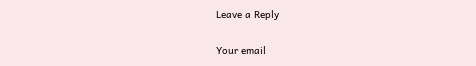Leave a Reply

Your email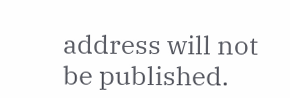address will not be published.